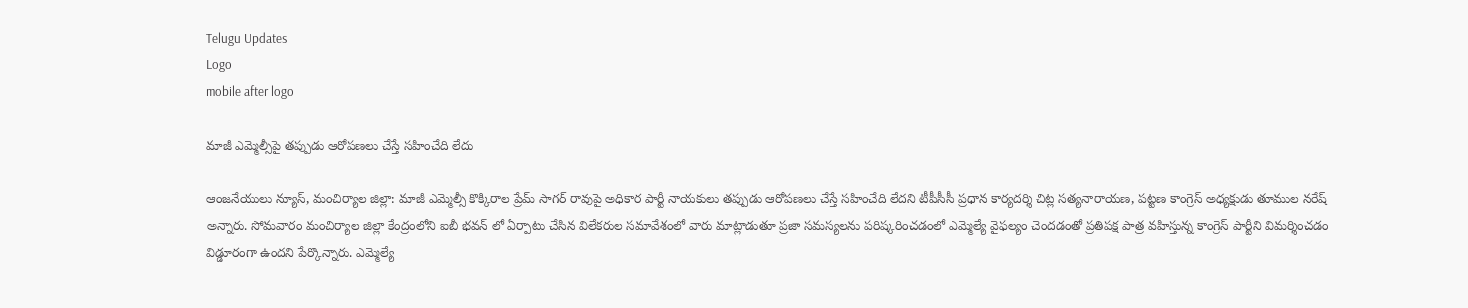Telugu Updates
Logo
mobile after logo

మాజీ ఎమ్మెల్సీపై తప్పుడు ఆరోపణలు చేస్తే సహించేది లేదు

ఆంజనేయులు న్యూస్, మంచిర్యాల జిల్లా: మాజీ ఎమ్మెల్సీ కొక్కిరాల ప్రేమ్ సాగర్ రావుపై అధికార పార్టీ నాయకులు తప్పుడు ఆరోపణలు చేస్తే సహించేది లేదని టీపీసీసీ ప్రధాన కార్యదర్శి చిట్ల సత్యనారాయణ, పట్టణ కాంగ్రెస్ అధ్యక్షుడు తూముల నరేష్ అన్నారు. సోమవారం మంచిర్యాల జిల్లా కేంద్రంలోని ఐబీ భవన్ లో ఏర్పాటు చేసిన విలేకరుల సమావేశంలో వారు మాట్లాడుతూ ప్రజా సమస్యలను పరిష్కరించడంలో ఎమ్మెల్యే వైఫల్యం చెందడంతో ప్రతిపక్ష పాత్ర వహిస్తున్న కాంగ్రెస్ పార్టీని విమర్శించడం విడ్డూరంగా ఉందని పేర్కొన్నారు. ఎమ్మెల్యే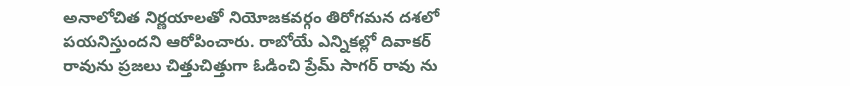అనాలోచిత నిర్ణయాలతో నియోజకవర్గం తిరోగమన దశలో పయనిస్తుందని ఆరోపించారు. రాబోయే ఎన్నికల్లో దివాకర్ రావును ప్రజలు చిత్తుచిత్తుగా ఓడించి ప్రేమ్ సాగర్ రావు ను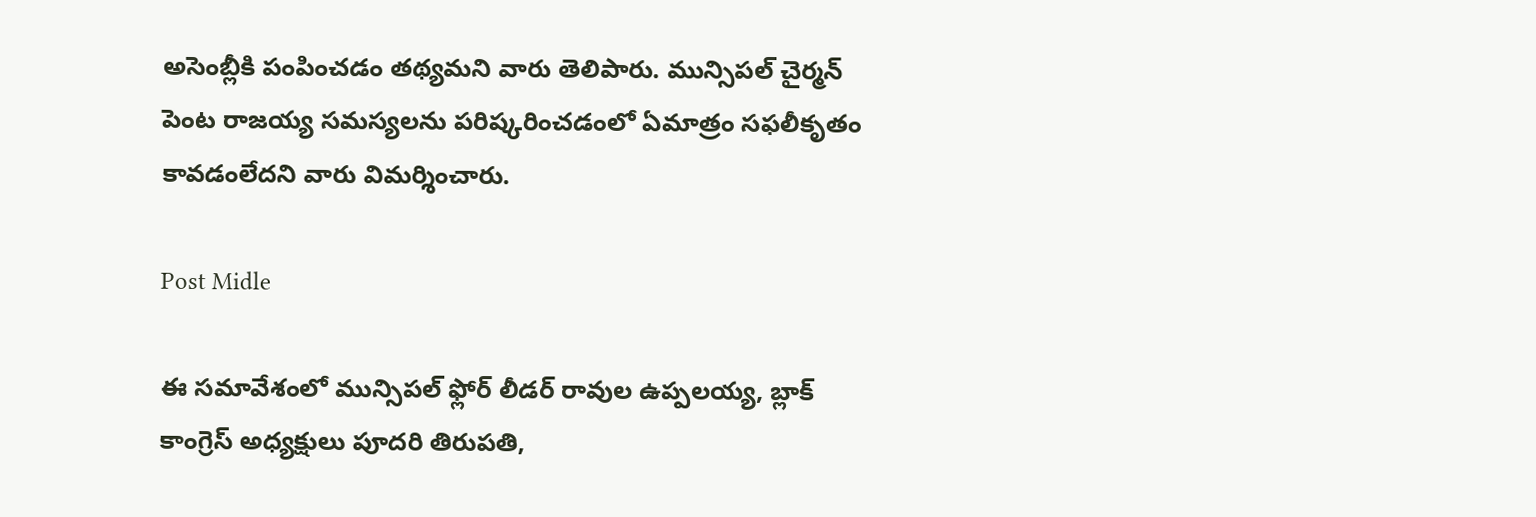అసెంబ్లీకి పంపించడం తథ్యమని వారు తెలిపారు. మున్సిపల్ చైర్మన్ పెంట రాజయ్య సమస్యలను పరిష్కరించడంలో ఏమాత్రం సఫలీకృతం కావడంలేదని వారు విమర్శించారు.

Post Midle

ఈ సమావేశంలో మున్సిపల్ ఫ్లోర్ లీడర్ రావుల ఉప్పలయ్య, బ్లాక్ కాంగ్రెస్ అధ్యక్షులు పూదరి తిరుపతి,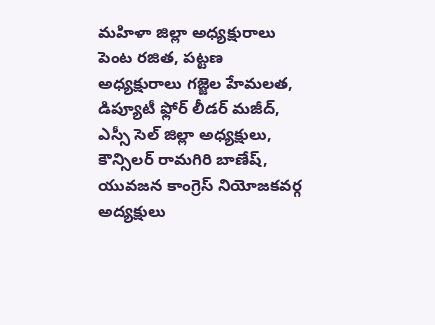మహిళా జిల్లా అధ్యక్షురాలు పెంట రజిత, పట్టణ అధ్యక్షురాలు గజ్జెల హేమలత, డిప్యూటీ ఫ్లోర్ లీడర్ మజీద్, ఎస్సీ సెల్ జిల్లా అధ్యక్షులు, కౌన్సిలర్ రామగిరి బాణేష్, యువజన కాంగ్రెస్ నియోజకవర్గ అద్యక్షులు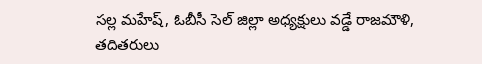సల్ల మహేష్, ఓబీసీ సెల్ జిల్లా అధ్యక్షులు వడ్డే రాజమౌళి, తదితరులు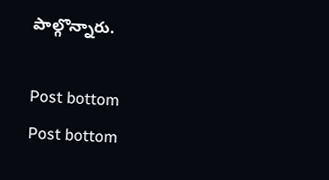పాల్గొన్నారు.

Post bottom
Post bottom